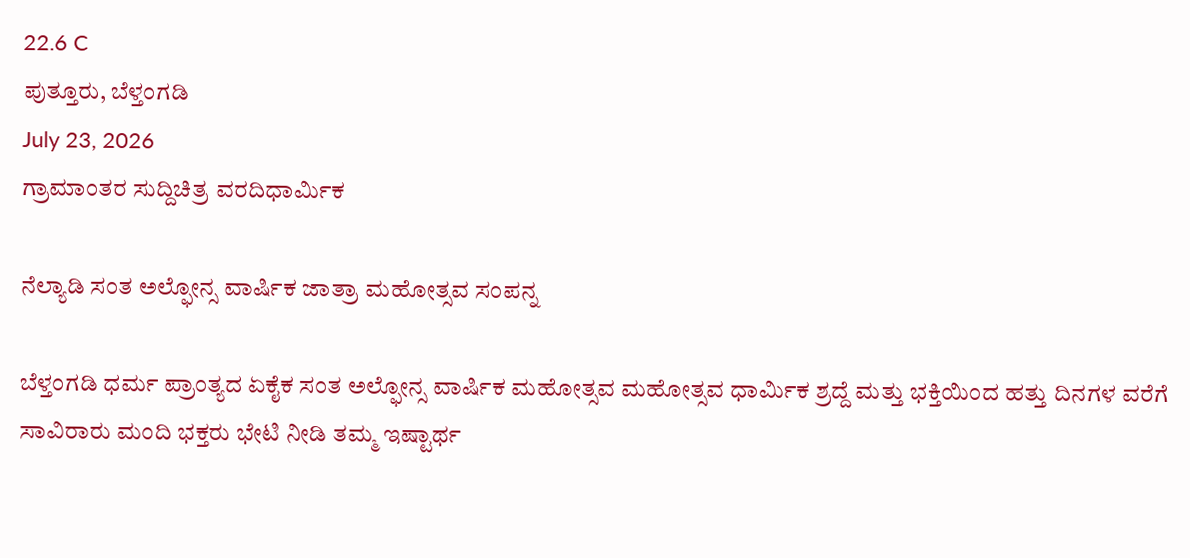22.6 C
ಪುತ್ತೂರು, ಬೆಳ್ತಂಗಡಿ
July 23, 2026
ಗ್ರಾಮಾಂತರ ಸುದ್ದಿಚಿತ್ರ ವರದಿಧಾರ್ಮಿಕ

ನೆಲ್ಯಾಡಿ ಸಂತ ಅಲ್ಫೋನ್ಸ ವಾರ್ಷಿಕ ಜಾತ್ರಾ ಮಹೋತ್ಸವ ಸಂಪನ್ನ

ಬೆಳ್ತಂಗಡಿ ಧರ್ಮ ಪ್ರಾಂತ್ಯದ ಏಕೈಕ ಸಂತ ಅಲ್ಫೋನ್ಸ ವಾರ್ಷಿಕ ಮಹೋತ್ಸವ ಮಹೋತ್ಸವ ಧಾರ್ಮಿಕ ಶ್ರದ್ದೆ ಮತ್ತು ಭಕ್ತಿಯಿಂದ ಹತ್ತು ದಿನಗಳ ವರೆಗೆ ಸಾವಿರಾರು ಮಂದಿ ಭಕ್ತರು ಭೇಟಿ ನೀಡಿ ತಮ್ಮ ಇಷ್ಟಾರ್ಥ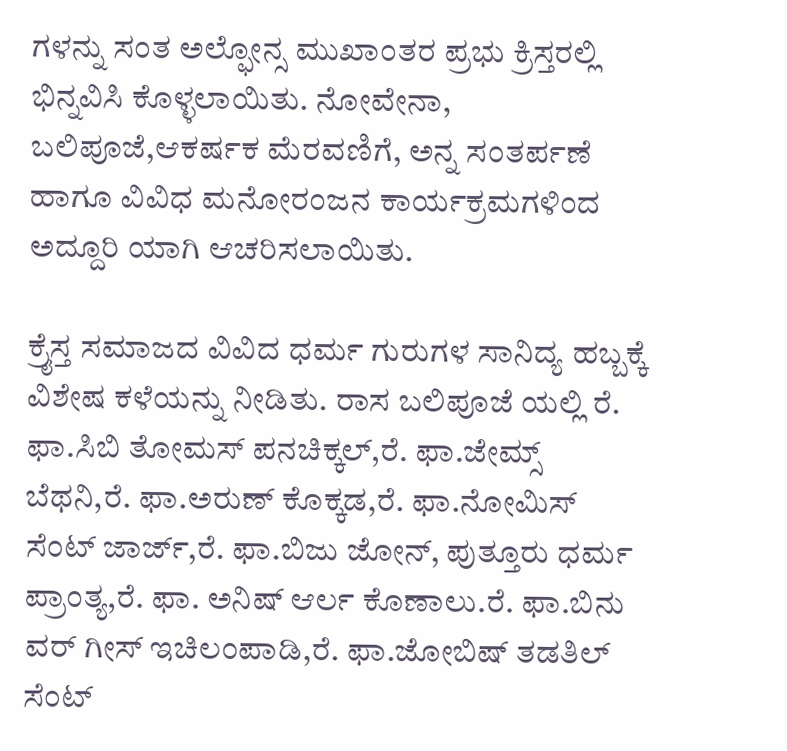ಗಳನ್ನು ಸಂತ ಅಲ್ಫೋನ್ಸ ಮುಖಾಂತರ ಪ್ರಭು ಕ್ರಿಸ್ತರಲ್ಲಿ ಭಿನ್ನವಿಸಿ ಕೊಳ್ಳಲಾಯಿತು. ನೋವೇನಾ, ಬಲಿಪೂಜೆ,ಆಕರ್ಷಕ ಮೆರವಣಿಗೆ, ಅನ್ನ ಸಂತರ್ಪಣೆ ಹಾಗೂ ವಿವಿಧ ಮನೋರಂಜನ ಕಾರ್ಯಕ್ರಮಗಳಿಂದ ಅದ್ದೂರಿ ಯಾಗಿ ಆಚರಿಸಲಾಯಿತು.

ಕ್ರೈಸ್ತ ಸಮಾಜದ ವಿವಿದ ಧರ್ಮ ಗುರುಗಳ ಸಾನಿದ್ಯ ಹಬ್ಬಕ್ಕೆ ವಿಶೇಷ ಕಳೆಯನ್ನು ನೀಡಿತು. ರಾಸ ಬಲಿಪೂಜೆ ಯಲ್ಲಿ ರೆ. ಫಾ.ಸಿಬಿ ತೋಮಸ್ ಪನಚಿಕ್ಕಲ್,ರೆ. ಫಾ.ಜೇಮ್ಸ್ ಬೆಥನಿ,ರೆ. ಫಾ.ಅರುಣ್ ಕೊಕ್ಕಡ,ರೆ. ಫಾ.ನೋಮಿಸ್ ಸೆಂಟ್ ಜಾರ್ಜ್,ರೆ. ಫಾ.ಬಿಜು ಜೋನ್, ಪುತ್ತೂರು ಧರ್ಮ ಪ್ರಾಂತ್ಯ,ರೆ. ಫಾ. ಅನಿಷ್ ಆರ್ಲ ಕೊಣಾಲು.ರೆ. ಫಾ.ಬಿನು ವರ್ ಗೀಸ್ ಇಚಿಲಂಪಾಡಿ,ರೆ. ಫಾ.ಜೋಬಿಷ್ ತಡತಿಲ್ ಸೆಂಟ್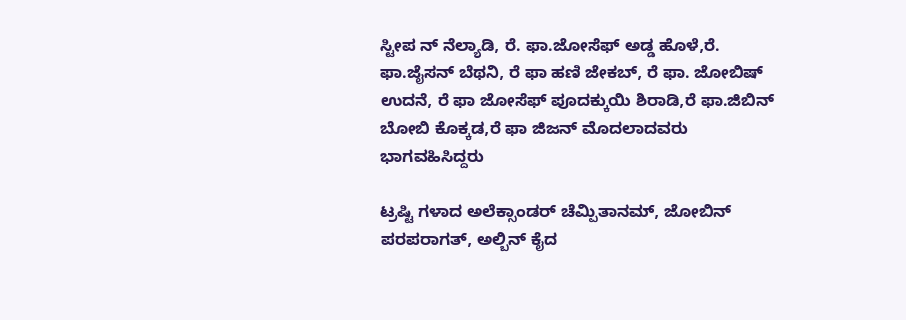ಸ್ಟೀಪ ನ್ ನೆಲ್ಯಾಡಿ, ರೆ. ಫಾ.ಜೋಸೆಫ್ ಅಡ್ಡ ಹೊಳೆ,ರೆ. ಫಾ.ಜೈಸನ್ ಬೆಥನಿ, ರೆ ಫಾ ಹಣಿ ಜೇಕಬ್, ರೆ ಫಾ. ಜೋಬಿಷ್ ಉದನೆ, ರೆ ಫಾ ಜೋಸೆಫ್ ಪೂದಕ್ಕುಯಿ ಶಿರಾಡಿ,ರೆ ಫಾ.ಜಿಬಿನ್ ಬೋಬಿ ಕೊಕ್ಕಡ,ರೆ ಫಾ ಜಿಜನ್ ಮೊದಲಾದವರು ಭಾಗವಹಿಸಿದ್ದರು

ಟ್ರಷ್ಟಿ ಗಳಾದ ಅಲೆಕ್ಸಾಂಡರ್ ಚೆಮ್ಪಿತಾನಮ್, ಜೋಬಿನ್ ಪರಪರಾಗತ್, ಅಲ್ಬಿನ್ ಕೈದ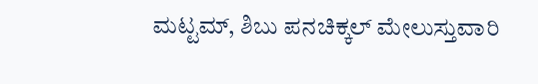ಮಟ್ಟಮ್, ಶಿಬು ಪನಚಿಕ್ಕಲ್ ಮೇಲುಸ್ತುವಾರಿ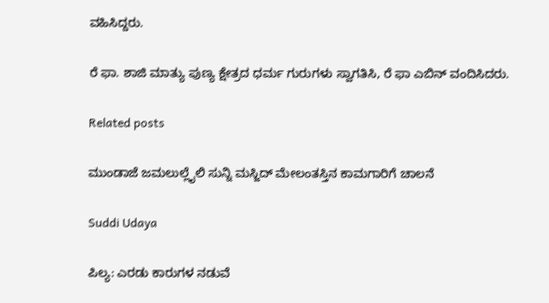ವಹಿಸಿದ್ದರು.

ರೆ ಫಾ. ಶಾಜಿ ಮಾತ್ಯು ಪುಣ್ಯ ಕ್ಷೇತ್ರದ ಧರ್ಮ ಗುರುಗಳು ಸ್ವಾಗತಿಸಿ, ರೆ ಫಾ ಎಬಿನ್ ವಂದಿಸಿದರು.

Related posts

ಮುಂಡಾಜೆ ಜಮಲುಲ್ಲೈಲಿ ಸುನ್ನಿ ಮಸ್ಜಿದ್ ಮೇಲಂತಸ್ತಿನ ಕಾಮಗಾರಿಗೆ ಚಾಲನೆ

Suddi Udaya

ಪಿಲ್ಯ: ಎರಡು ಕಾರುಗಳ ನಡುವೆ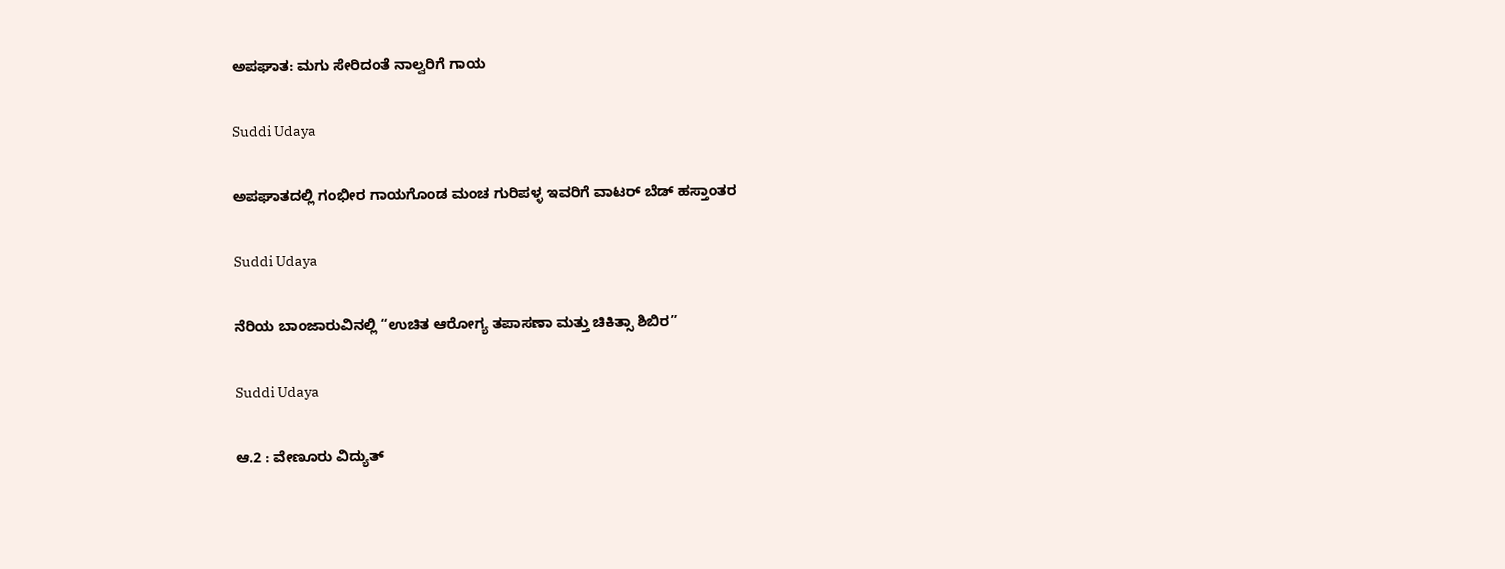ಅಪಘಾತ: ಮಗು ಸೇರಿದಂತೆ ನಾಲ್ವರಿಗೆ ಗಾಯ

Suddi Udaya

ಅಪಘಾತದಲ್ಲಿ ಗಂಭೀರ ಗಾಯಗೊಂಡ ಮಂಚ ಗುರಿಪಳ್ಳ ಇವರಿಗೆ ವಾಟರ್ ಬೆಡ್ ಹಸ್ತಾಂತರ

Suddi Udaya

ನೆರಿಯ ಬಾಂಜಾರುವಿನಲ್ಲಿ “ಉಚಿತ ಆರೋಗ್ಯ ತಪಾಸಣಾ ಮತ್ತು ಚಿಕಿತ್ಸಾ ಶಿಬಿರ”

Suddi Udaya

ಆ.2 : ವೇಣೂರು ವಿದ್ಯುತ್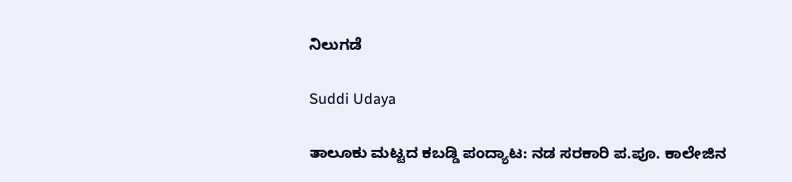ನಿಲುಗಡೆ

Suddi Udaya

ತಾಲೂಕು ಮಟ್ಟದ ಕಬಡ್ಡಿ ಪಂದ್ಯಾಟ: ನಡ ಸರಕಾರಿ ಪ.ಪೂ. ಕಾಲೇಜಿನ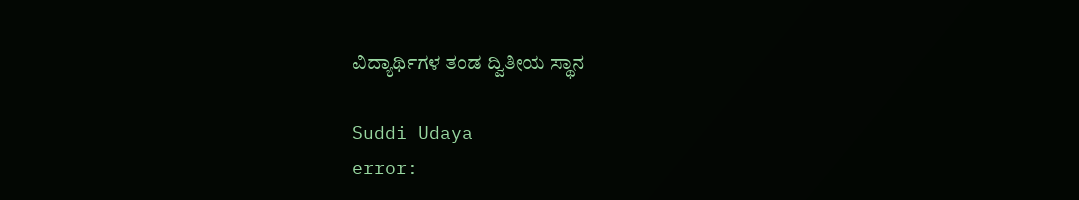ವಿದ್ಯಾರ್ಥಿಗಳ ತಂಡ ದ್ವಿತೀಯ ಸ್ಥಾನ

Suddi Udaya
error: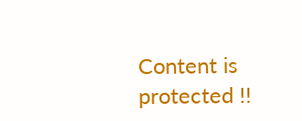Content is protected !!